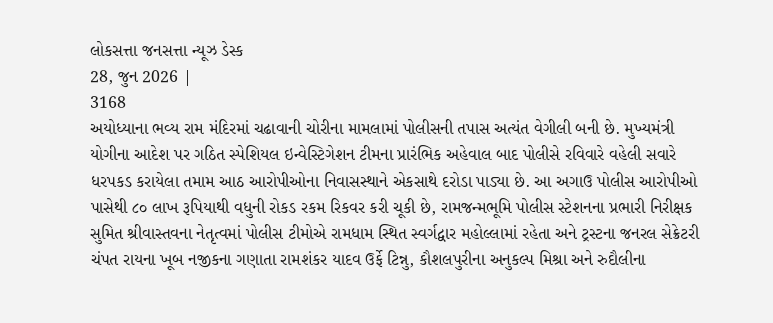લોકસત્તા જનસત્તા ન્યૂઝ ડેસ્ક
28, જુન 2026 |
3168
અયોધ્યાના ભવ્ય રામ મંદિરમાં ચઢાવાની ચોરીના મામલામાં પોલીસની તપાસ અત્યંત વેગીલી બની છે. મુખ્યમંત્રી યોગીના આદેશ પર ગઠિત સ્પેશિયલ ઇન્વેસ્ટિગેશન ટીમના પ્રારંભિક અહેવાલ બાદ પોલીસે રવિવારે વહેલી સવારે ધરપકડ કરાયેલા તમામ આઠ આરોપીઓના નિવાસસ્થાને એકસાથે દરોડા પાડ્યા છે. આ અગાઉ પોલીસ આરોપીઓ પાસેથી ૮૦ લાખ રૂપિયાથી વધુની રોકડ રકમ રિકવર કરી ચૂકી છે, રામજન્મભૂમિ પોલીસ સ્ટેશનના પ્રભારી નિરીક્ષક સુમિત શ્રીવાસ્તવના નેતૃત્વમાં પોલીસ ટીમોએ રામધામ સ્થિત સ્વર્ગદ્વાર મહોલ્લામાં રહેતા અને ટ્રસ્ટના જનરલ સેક્રેટરી ચંપત રાયના ખૂબ નજીકના ગણાતા રામશંકર યાદવ ઉર્ફે ટિન્નુ, કૌશલપુરીના અનુકલ્પ મિશ્રા અને રુદૌલીના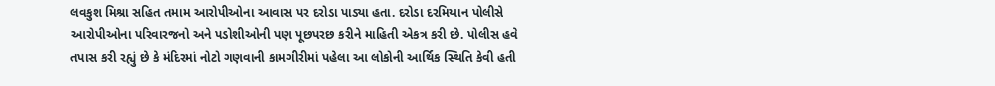લવકુશ મિશ્રા સહિત તમામ આરોપીઓના આવાસ પર દરોડા પાડ્યા હતા. દરોડા દરમિયાન પોલીસે આરોપીઓના પરિવારજનો અને પડોશીઓની પણ પૂછપરછ કરીને માહિતી એકત્ર કરી છે. પોલીસ હવે તપાસ કરી રહ્યું છે કે મંદિરમાં નોટો ગણવાની કામગીરીમાં પહેલા આ લોકોની આર્થિક સ્થિતિ કેવી હતી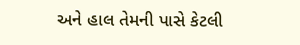અને હાલ તેમની પાસે કેટલી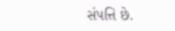સંપત્તિ છે.